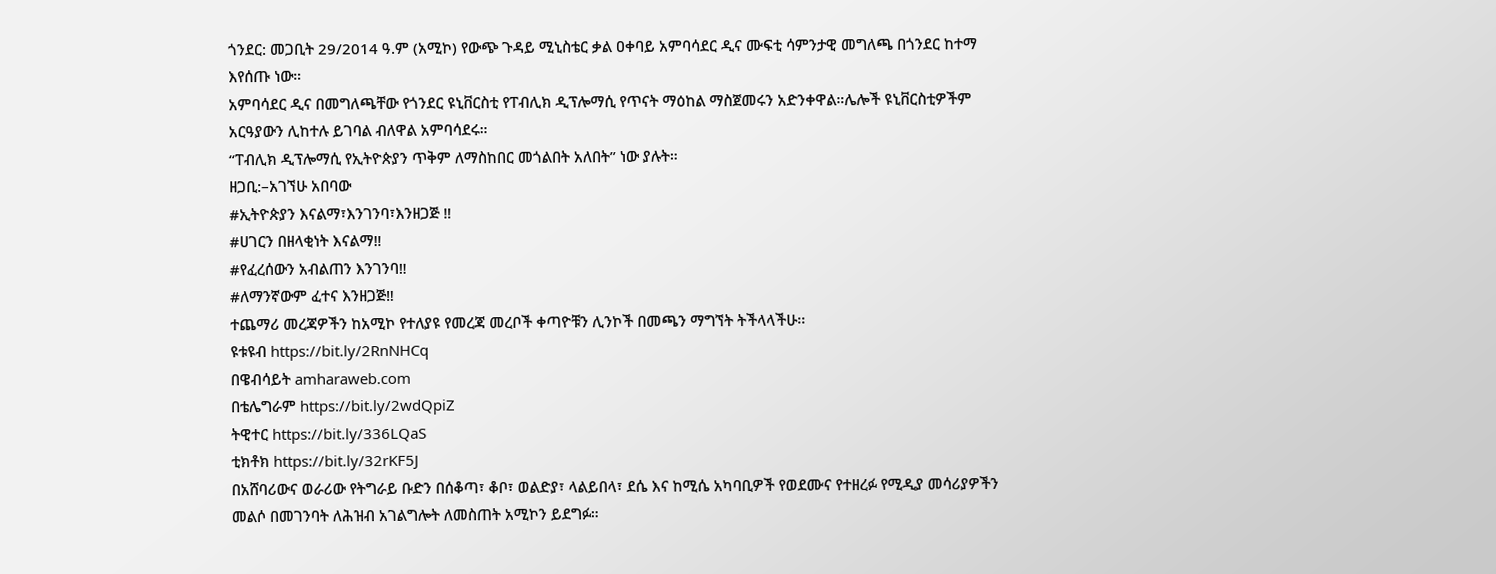ጎንደር: መጋቢት 29/2014 ዓ.ም (አሚኮ) የውጭ ጉዳይ ሚኒስቴር ቃል ዐቀባይ አምባሳደር ዲና ሙፍቲ ሳምንታዊ መግለጫ በጎንደር ከተማ እየሰጡ ነው።
አምባሳደር ዲና በመግለጫቸው የጎንደር ዩኒቨርስቲ የፐብሊክ ዲፕሎማሲ የጥናት ማዕከል ማስጀመሩን አድንቀዋል።ሌሎች ዩኒቨርስቲዎችም አርዓያውን ሊከተሉ ይገባል ብለዋል አምባሳደሩ።
“ፐብሊክ ዲፕሎማሲ የኢትዮጵያን ጥቅም ለማስከበር መጎልበት አለበት” ነው ያሉት።
ዘጋቢ:–አገኘሁ አበባው
#ኢትዮጵያን እናልማ፣እንገንባ፣እንዘጋጅ ‼
#ሀገርን በዘላቂነት እናልማ‼
#የፈረሰውን አብልጠን እንገንባ‼
#ለማንኛውም ፈተና እንዘጋጅ‼
ተጨማሪ መረጃዎችን ከአሚኮ የተለያዩ የመረጃ መረቦች ቀጣዮቹን ሊንኮች በመጫን ማግኘት ትችላላችሁ፡፡
ዩቱዩብ https://bit.ly/2RnNHCq
በዌብሳይት amharaweb.com
በቴሌግራም https://bit.ly/2wdQpiZ
ትዊተር https://bit.ly/336LQaS
ቲክቶክ https://bit.ly/32rKF5J
በአሸባሪውና ወራሪው የትግራይ ቡድን በሰቆጣ፣ ቆቦ፣ ወልድያ፣ ላልይበላ፣ ደሴ እና ከሚሴ አካባቢዎች የወደሙና የተዘረፉ የሚዲያ መሳሪያዎችን መልሶ በመገንባት ለሕዝብ አገልግሎት ለመስጠት አሚኮን ይደግፉ።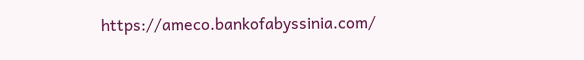https://ameco.bankofabyssinia.com/